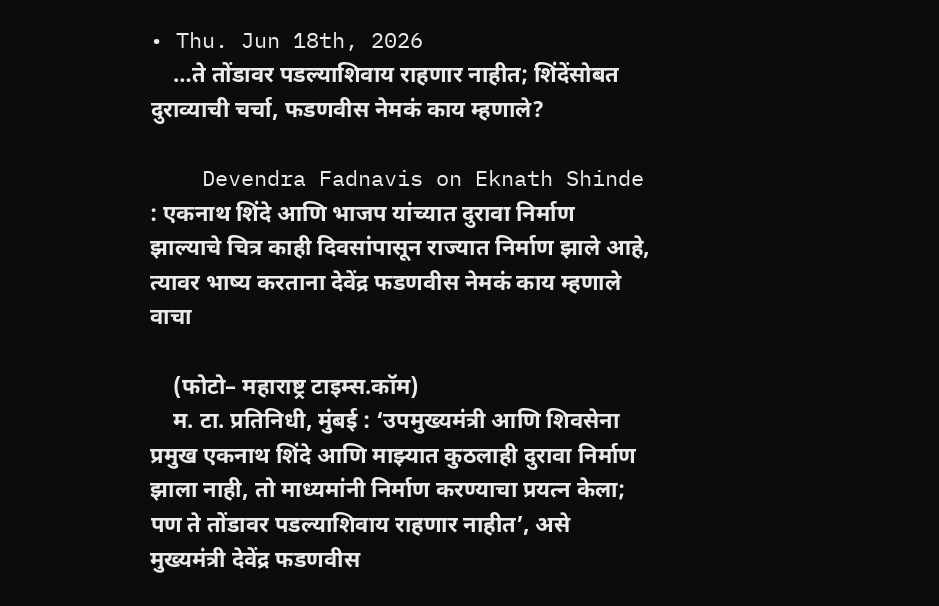• Thu. Jun 18th, 2026
    …ते तोंडावर पडल्याशिवाय राहणार नाहीत; शिंदेंसोबत दुराव्याची चर्चा, फडणवीस नेमकं काय म्हणाले?

    Devendra Fadnavis on Eknath Shinde : एकनाथ शिंदे आणि भाजप यांच्यात दुरावा निर्माण झाल्याचे चित्र काही दिवसांपासून राज्यात निर्माण झाले आहे, त्यावर भाष्य करताना देवेंद्र फडणवीस नेमकं काय म्हणाले वाचा

    (फोटो– महाराष्ट्र टाइम्स.कॉम)
    म. टा. प्रतिनिधी, मुंबई : ‘उपमुख्यमंत्री आणि शिवसेना प्रमुख एकनाथ शिंदे आणि माझ्यात कुठलाही दुरावा निर्माण झाला नाही, तो माध्यमांनी निर्माण करण्याचा प्रयत्न केला; पण ते तोंडावर पडल्याशिवाय राहणार नाहीत’, असे मुख्यमंत्री देवेंद्र फडणवीस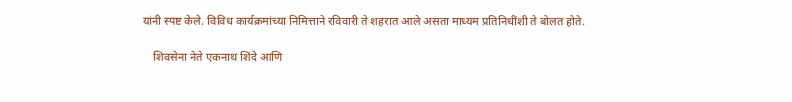यांनी स्पष्ट केले. विविध कार्यक्रमांच्या निमित्ताने रविवारी ते शहरात आले असता माध्यम प्रतिनिधींशी ते बोलत होते.

    शिवसेना नेते एकनाथ शिंदे आणि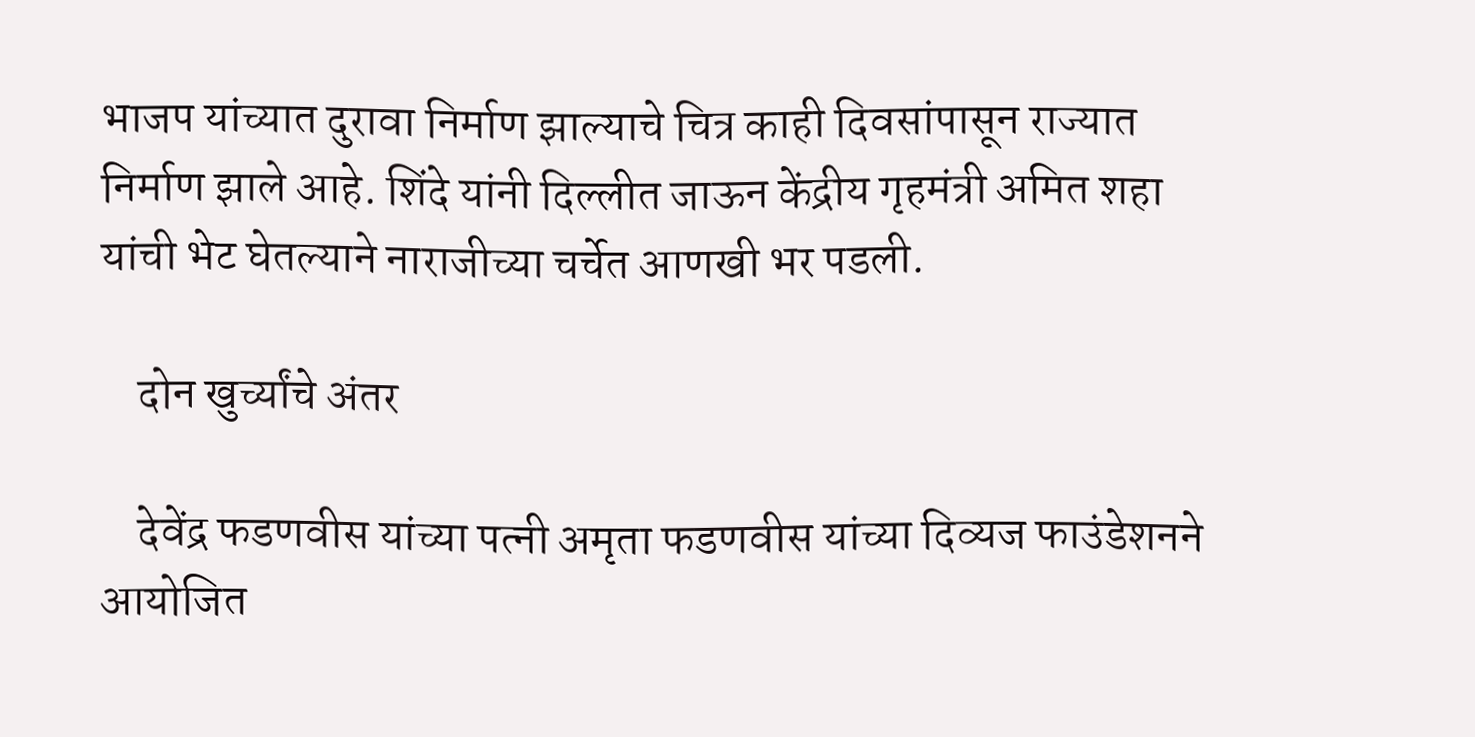भाजप यांच्यात दुरावा निर्माण झाल्याचे चित्र काही दिवसांपासून राज्यात निर्माण झाले आहे. शिंदे यांनी दिल्लीत जाऊन केंद्रीय गृहमंत्री अमित शहा यांची भेट घेतल्याने नाराजीच्या चर्चेत आणखी भर पडली.

    दोन खुर्च्यांचे अंतर

    देवेंद्र फडणवीस यांच्या पत्नी अमृता फडणवीस यांच्या दिव्यज फाउंडेशनने आयोजित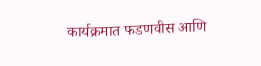कार्यक्रमात फडणवीस आणि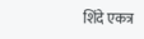शिंदे एकत्र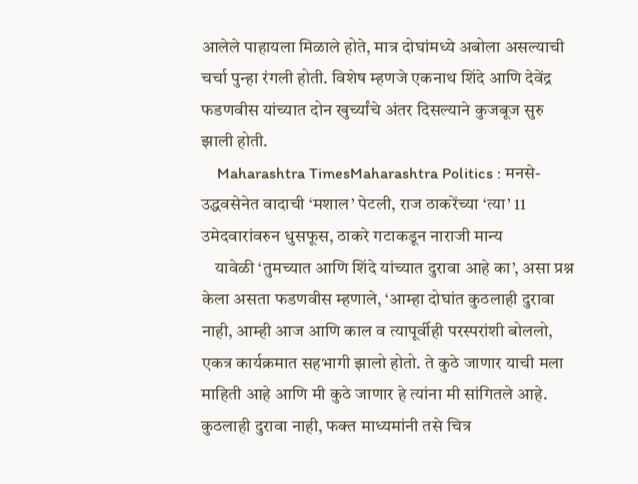आलेले पाहायला मिळाले होते, मात्र दोघांमध्ये अबोला असल्याची चर्चा पुन्हा रंगली होती. विशेष म्हणजे एकनाथ शिंदे आणि देवेंद्र फडणवीस यांच्यात दोन खुर्च्यांचे अंतर दिसल्याने कुजबूज सुरु झाली होती.
    Maharashtra TimesMaharashtra Politics : मनसे-उद्धवसेनेत वादाची ‘मशाल’ पेटली, राज ठाकरेंच्या ‘त्या’ 11 उमेदवारांवरुन धुसफूस, ठाकरे गटाकडून नाराजी मान्य
    यावेळी ‘तुमच्यात आणि शिंदे यांच्यात दुरावा आहे का’, असा प्रश्न केला असता फडणवीस म्हणाले, ‘आम्हा दोघांत कुठलाही दुरावा नाही, आम्ही आज आणि काल व त्यापूर्वीही परस्परांशी बोललो, एकत्र कार्यक्रमात सहभागी झालो होतो. ते कुठे जाणार याची मला माहिती आहे आणि मी कुठे जाणार हे त्यांना मी सांगितले आहे. कुठलाही दुरावा नाही, फक्त माध्यमांनी तसे चित्र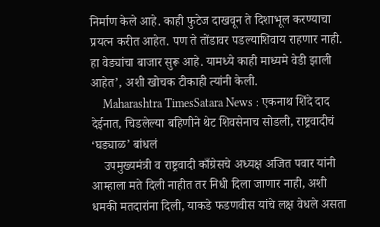निर्माण केले आहे. काही फुटेज दाखवून ते दिशाभूल करण्याचा प्रयत्न करीत आहेत. पण ते तोंडावर पडल्याशिवाय राहणार नाही. हा वेड्यांचा बाजार सुरू आहे. यामध्ये काही माध्यमे वेडी झाली आहेत’, अशी खोचक टीकाही त्यांनी केली.
    Maharashtra TimesSatara News : एकनाथ शिंदे दाद देईनात, चिडलेल्या बहिणीने थेट शिवसेनाच सोडली, राष्ट्रवादीचं ‘घड्याळ’ बांधलं
    उपमुख्यमंत्री व राष्ट्रवादी काँग्रेसचे अध्यक्ष अजित पवार यांनी आम्हाला मते दिली नाहीत तर निधी दिला जाणार नाही, अशी धमकी मतदारांना दिली, याकडे फडणवीस यांचे लक्ष वेधले असता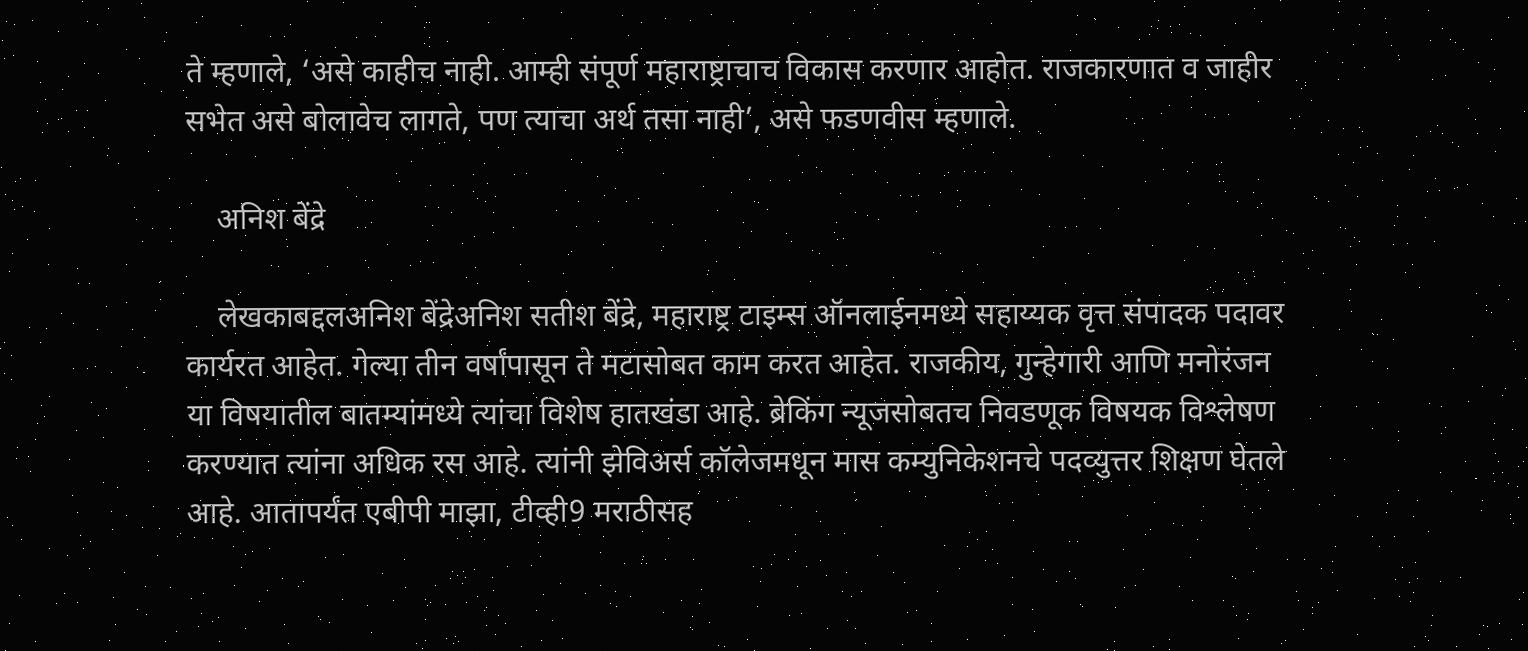ते म्हणाले, ‘असे काहीच नाही. आम्ही संपूर्ण महाराष्ट्राचाच विकास करणार आहोत. राजकारणात व जाहीर सभेत असे बोलावेच लागते, पण त्याचा अर्थ तसा नाही’, असे फडणवीस म्हणाले.

    अनिश बेंद्रे

    लेखकाबद्दलअनिश बेंद्रेअनिश सतीश बेंद्रे, महाराष्ट्र टाइम्स ऑनलाईनमध्ये सहाय्यक वृत्त संपादक पदावर कार्यरत आहेत. गेल्या तीन वर्षांपासून ते मटासोबत काम करत आहेत. राजकीय, गुन्हेगारी आणि मनोरंजन या विषयातील बातम्यांमध्ये त्यांचा विशेष हातखंडा आहे. ब्रेकिंग न्यूजसोबतच निवडणूक विषयक विश्लेषण करण्यात त्यांना अधिक रस आहे. त्यांनी झेविअर्स कॉलेजमधून मास कम्युनिकेशनचे पदव्युत्तर शिक्षण घेतले आहे. आतापर्यंत एबीपी माझा, टीव्ही9 मराठीसह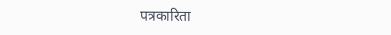पत्रकारिता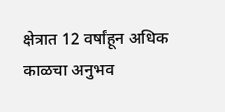क्षेत्रात 12 वर्षांहून अधिक काळचा अनुभव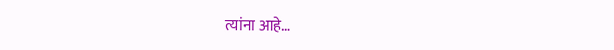त्यांना आहे…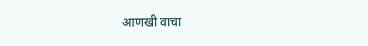आणखी वाचा